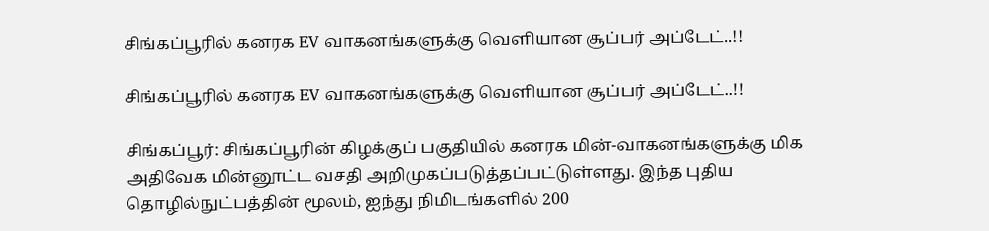சிங்கப்பூரில் கனரக EV வாகனங்களுக்கு வெளியான சூப்பர் அப்டேட்..!!

சிங்கப்பூரில் கனரக EV வாகனங்களுக்கு வெளியான சூப்பர் அப்டேட்..!!

சிங்கப்பூர்: சிங்கப்பூரின் கிழக்குப் பகுதியில் கனரக மின்-வாகனங்களுக்கு மிக அதிவேக மின்னூட்ட வசதி அறிமுகப்படுத்தப்பட்டுள்ளது. இந்த புதிய தொழில்நுட்பத்தின் மூலம், ஐந்து நிமிடங்களில் 200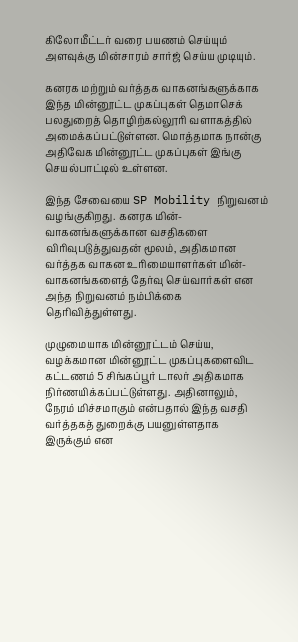கிலோமீட்டர் வரை பயணம் செய்யும் அளவுக்கு மின்சாரம் சார்ஜ் செய்ய முடியும்.

கனரக மற்றும் வர்த்தக வாகனங்களுக்காக இந்த மின்னூட்ட முகப்புகள் தெமாசெக் பலதுறைத் தொழிற்கல்லூரி வளாகத்தில் அமைக்கப்பட்டுள்ளன. மொத்தமாக நான்கு அதிவேக மின்னூட்ட முகப்புகள் இங்கு செயல்பாட்டில் உள்ளன.

இந்த சேவையை SP Mobility நிறுவனம் வழங்குகிறது. கனரக மின்-வாகனங்களுக்கான வசதிகளை விரிவுபடுத்துவதன் மூலம், அதிகமான வர்த்தக வாகன உரிமையாளர்கள் மின்-வாகனங்களைத் தேர்வு செய்வார்கள் என அந்த நிறுவனம் நம்பிக்கை தெரிவித்துள்ளது.

முழுமையாக மின்னூட்டம் செய்ய, வழக்கமான மின்னூட்ட முகப்புகளைவிட கட்டணம் 5 சிங்கப்பூர் டாலர் அதிகமாக நிர்ணயிக்கப்பட்டுள்ளது. அதினாலும், நேரம் மிச்சமாகும் என்பதால் இந்த வசதி வர்த்தகத் துறைக்கு பயனுள்ளதாக இருக்கும் என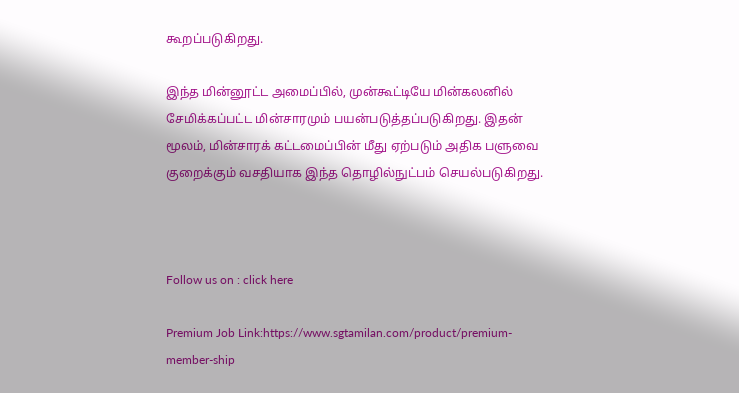கூறப்படுகிறது.

இந்த மின்னூட்ட அமைப்பில், முன்கூட்டியே மின்கலனில் சேமிக்கப்பட்ட மின்சாரமும் பயன்படுத்தப்படுகிறது. இதன் மூலம், மின்சாரக் கட்டமைப்பின் மீது ஏற்படும் அதிக பளுவை குறைக்கும் வசதியாக இந்த தொழில்நுட்பம் செயல்படுகிறது.



Follow us on : click here

Premium Job Link:https://www.sgtamilan.com/product/premium-member-ship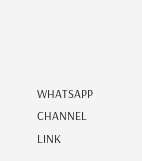WHATSAPP CHANNEL LINK